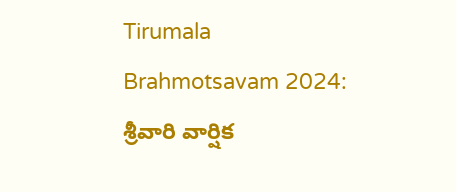Tirumala Brahmotsavam 2024: శ్రీవారి వార్షిక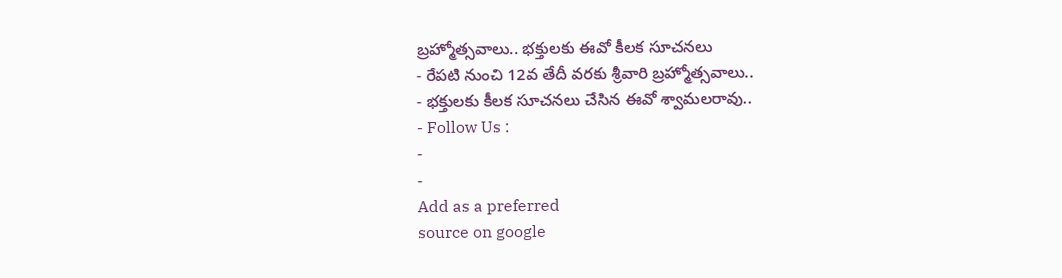బ్రహ్మోత్సవాలు.. భక్తులకు ఈవో కీలక సూచనలు
- రేపటి నుంచి 12వ తేదీ వరకు శ్రీవారి బ్రహ్మోత్సవాలు..
- భక్తులకు కీలక సూచనలు చేసిన ఈవో శ్వామలరావు..
- Follow Us :
-
-
Add as a preferred
source on google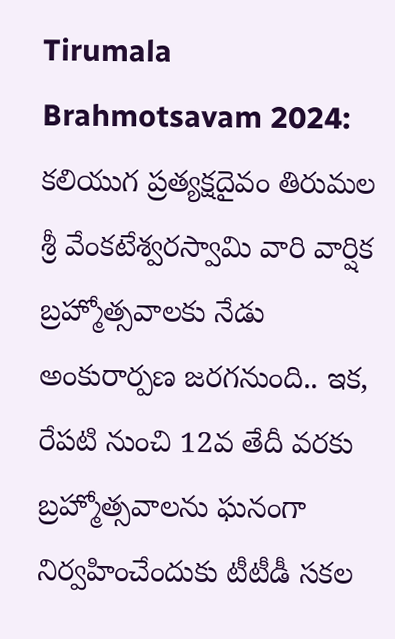Tirumala Brahmotsavam 2024: కలియుగ ప్రత్యక్షదైవం తిరుమల శ్రీ వేంకటేశ్వరస్వామి వారి వార్షిక బ్రహ్మోత్సవాలకు నేడు అంకురార్పణ జరగనుంది.. ఇక, రేపటి నుంచి 12వ తేదీ వరకు బ్రహ్మోత్సవాలను ఘనంగా నిర్వహించేందుకు టీటీడీ సకల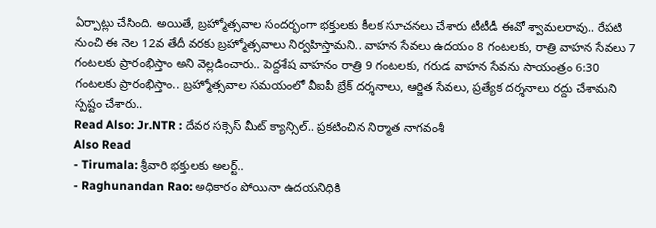ఏర్పాట్లు చేసింది. అయితే, బ్రహ్మోత్సవాల సందర్భంగా భక్తులకు కీలక సూచనలు చేశారు టీటీడీ ఈవో శ్వామలరావు.. రేపటి నుంచి ఈ నెల 12వ తేదీ వరకు బ్రహ్మోత్సవాలు నిర్వహిస్తామని.. వాహన సేవలు ఉదయం 8 గంటలకు, రాత్రి వాహన సేవలు 7 గంటలకు ప్రారంభిస్తాం అని వెల్లడించారు.. పెద్దశేష వాహనం రాత్రి 9 గంటలకు, గరుడ వాహన సేవను సాయంత్రం 6:30 గంటలకు ప్రారంభిస్తాం.. బ్రహ్మోత్సవాల సమయంలో వీఐపీ బ్రేక్ దర్శనాలు, ఆర్జిత సేవలు, ప్రత్యేక దర్శనాలు రద్దు చేశామని స్పష్టం చేశారు..
Read Also: Jr.NTR : దేవర సక్సెస్ మీట్ క్యాన్సిల్.. ప్రకటించిన నిర్మాత నాగవంశీ
Also Read
- Tirumala: శ్రీవారి భక్తులకు అలర్ట్..
- Raghunandan Rao: అధికారం పోయినా ఉదయనిధికి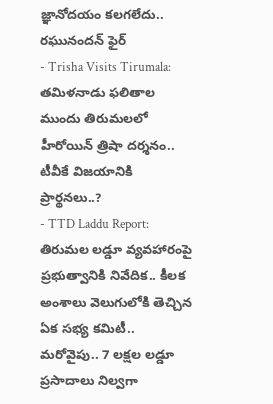జ్ఞానోదయం కలగలేదు.. రఘునందన్ ఫైర్
- Trisha Visits Tirumala: తమిళనాడు ఫలితాల ముందు తిరుమలలో హీరోయిన్ త్రిషా దర్శనం.. టీవీకే విజయానికి ప్రార్థనలు..?
- TTD Laddu Report: తిరుమల లడ్డూ వ్యవహారంపై ప్రభుత్వానికి నివేదిక.. కీలక అంశాలు వెలుగులోకి తెచ్చిన ఏక సభ్య కమిటీ..
మరోవైపు.. 7 లక్షల లడ్డూ ప్రసాదాలు నిల్వగా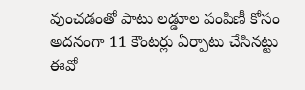వుంచడంతో పాటు లడ్డూల పంపిణీ కోసం అదనంగా 11 కౌంటర్లు ఏర్పాటు చేసినట్టు ఈవో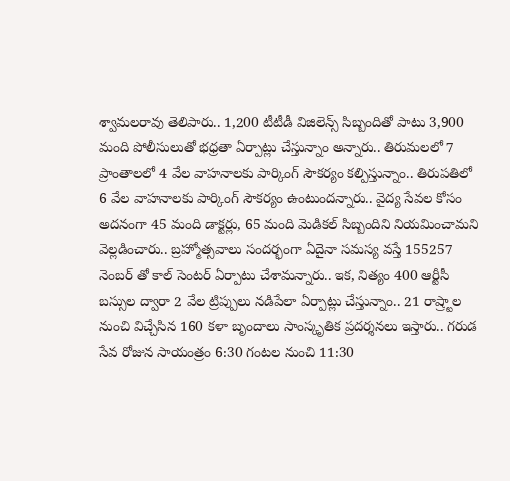శ్వామలరావు తెలిపారు.. 1,200 టీటీడీ విజిలెన్స్ సిబ్బందితో పాటు 3,900 మంది పోలీసులుతో భధ్రతా ఏర్పాట్లు చేస్తున్నాం అన్నారు.. తిరుమలలో 7 ప్రాంతాలలో 4 వేల వాహనాలకు పార్కింగ్ సౌకర్యం కల్పిస్తున్నాం.. తిరుపతిలో 6 వేల వాహనాలకు పార్కింగ్ సౌకర్యం ఉంటుందన్నారు.. వైద్య సేవల కోసం అదనంగా 45 మంది డాక్టర్లు, 65 మంది మెడికల్ సిబ్బందిని నియమించామని వెల్లడించారు.. బ్రహ్మోత్సవాలు సందర్భంగా ఏదైనా సమస్య వస్తే 155257 నెంబర్ తో కాల్ సెంటర్ ఏర్పాటు చేశామన్నారు.. ఇక, నిత్యం 400 ఆర్టీసీ బస్సుల ద్వారా 2 వేల ట్రిప్పులు నడిపేలా ఏర్పాట్లు చేస్తున్నాం.. 21 రాష్ర్టాల నుంచి విచ్చేసిన 160 కళా బృందాలు సాంస్కృతిక ప్రదర్శనలు ఇస్తారు.. గరుడ సేవ రోజున సాయంత్రం 6:30 గంటల నుంచి 11:30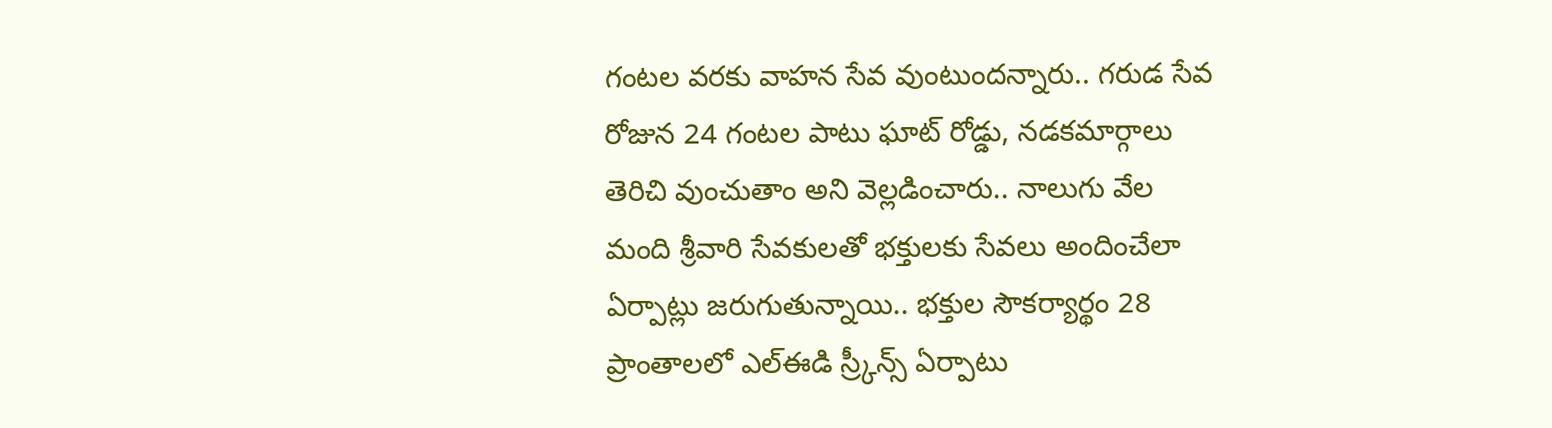గంటల వరకు వాహన సేవ వుంటుందన్నారు.. గరుడ సేవ రోజున 24 గంటల పాటు ఘాట్ రోడ్డు, నడకమార్గాలు తెరిచి వుంచుతాం అని వెల్లడించారు.. నాలుగు వేల మంది శ్రీవారి సేవకులతో భక్తులకు సేవలు అందించేలా ఏర్పాట్లు జరుగుతున్నాయి.. భక్తుల సౌకర్యార్థం 28 ప్రాంతాలలో ఎల్ఈడి స్ర్కీన్స్ ఏర్పాటు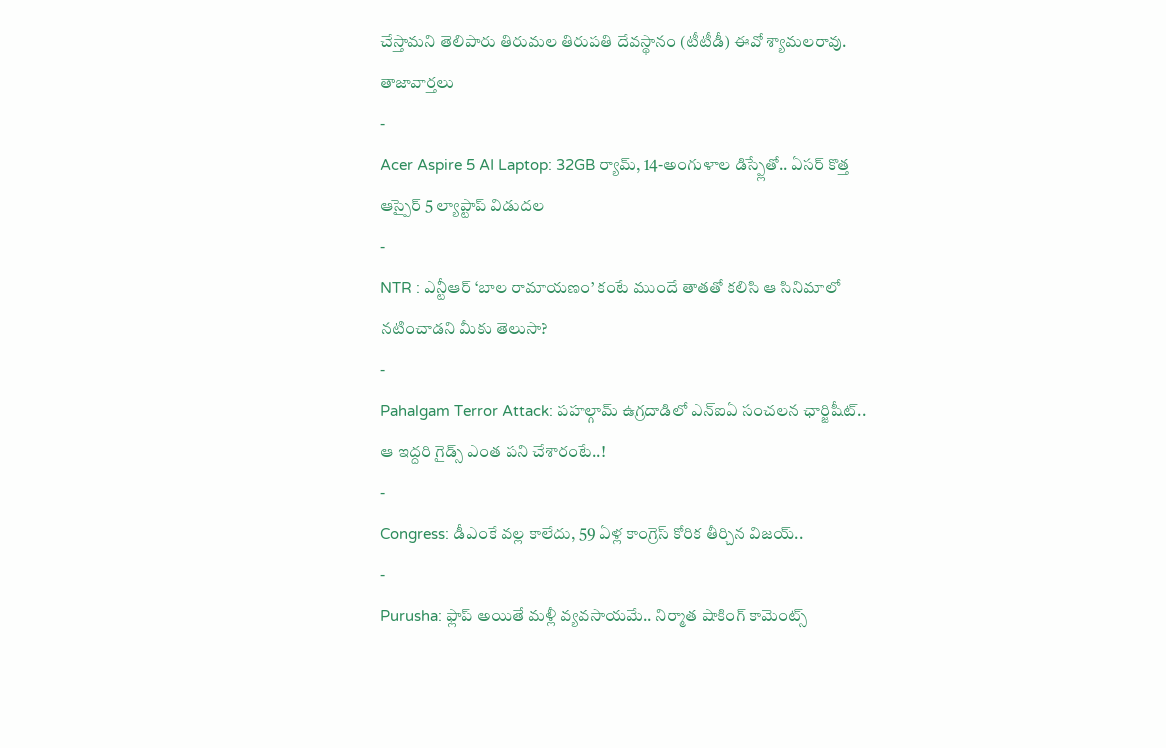చేస్తామని తెలిపారు తిరుమల తిరుపతి దేవస్థానం (టీటీడీ) ఈవో శ్యామలరావు.
తాజావార్తలు
-
Acer Aspire 5 AI Laptop: 32GB ర్యామ్, 14-అంగుళాల డిస్ప్లేతో.. ఏసర్ కొత్త ఆస్పైర్ 5 ల్యాప్టాప్ విడుదల
-
NTR : ఎన్టీఆర్ ‘బాల రామాయణం’ కంటే ముందే తాతతో కలిసి ఆ సినిమాలో నటించాడని మీకు తెలుసా?
-
Pahalgam Terror Attack: పహల్గామ్ ఉగ్రదాడిలో ఎన్ఐఏ సంచలన ఛార్జిషీట్.. ఆ ఇద్దరి గైడ్స్ ఎంత పని చేశారంటే..!
-
Congress: డీఎంకే వల్ల కాలేదు, 59 ఏళ్ల కాంగ్రెస్ కోరిక తీర్చిన విజయ్..
-
Purusha: ఫ్లాప్ అయితే మళ్లీ వ్యవసాయమే.. నిర్మాత షాకింగ్ కామెంట్స్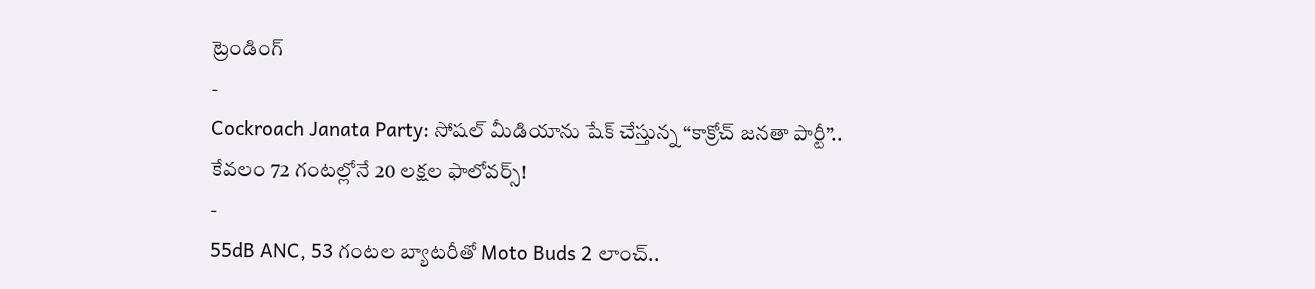ట్రెండింగ్
-
Cockroach Janata Party: సోషల్ మీడియాను షేక్ చేస్తున్న “కాక్రోచ్ జనతా పార్టీ”.. కేవలం 72 గంటల్లోనే 20 లక్షల ఫాలోవర్స్!
-
55dB ANC, 53 గంటల బ్యాటరీతో Moto Buds 2 లాంచ్..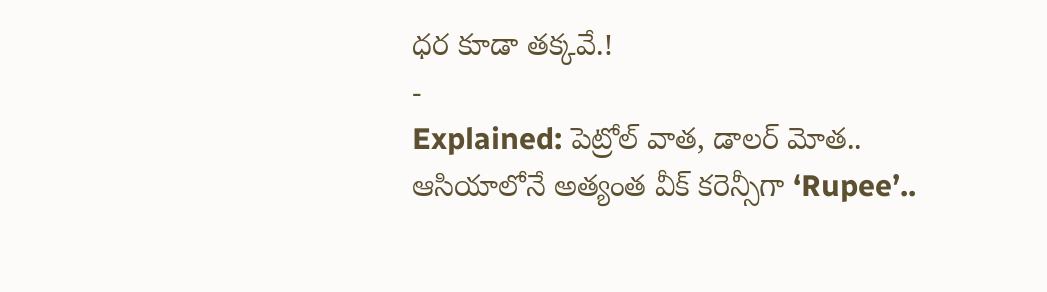ధర కూడా తక్కవే.!
-
Explained: పెట్రోల్ వాత, డాలర్ మోత.. ఆసియాలోనే అత్యంత వీక్ కరెన్సీగా ‘Rupee’..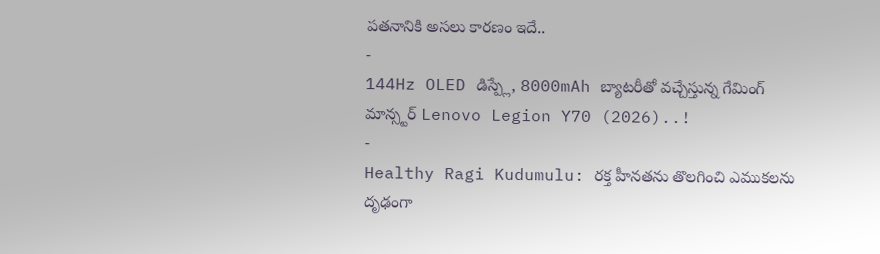పతనానికి అసలు కారణం ఇదే..
-
144Hz OLED డిస్ప్లే, 8000mAh బ్యాటరీతో వచ్చేస్తున్న గేమింగ్ మాన్స్టర్ Lenovo Legion Y70 (2026)..!
-
Healthy Ragi Kudumulu: రక్త హీనతను తొలగించి ఎముకలను దృఢంగా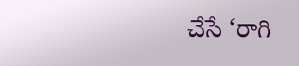చేసే ‘రాగి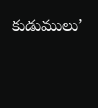కుడుములు’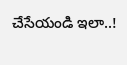చేసేయండి ఇలా..!